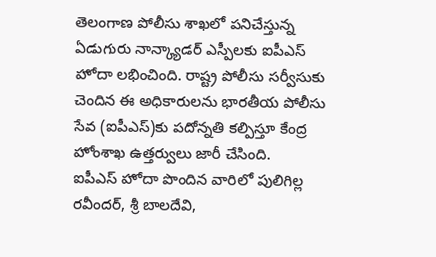తెలంగాణ పోలీసు శాఖలో పనిచేస్తున్న ఏడుగురు నాన్క్యాడర్ ఎస్పీలకు ఐపీఎస్ హోదా లభించింది. రాష్ట్ర పోలీసు సర్వీసుకు చెందిన ఈ అధికారులను భారతీయ పోలీసు సేవ (ఐపీఎస్)కు పదోన్నతి కల్పిస్తూ కేంద్ర హోంశాఖ ఉత్తర్వులు జారీ చేసింది.
ఐపీఎస్ హోదా పొందిన వారిలో పులిగిల్ల రవీందర్, శ్రీ బాలదేవి,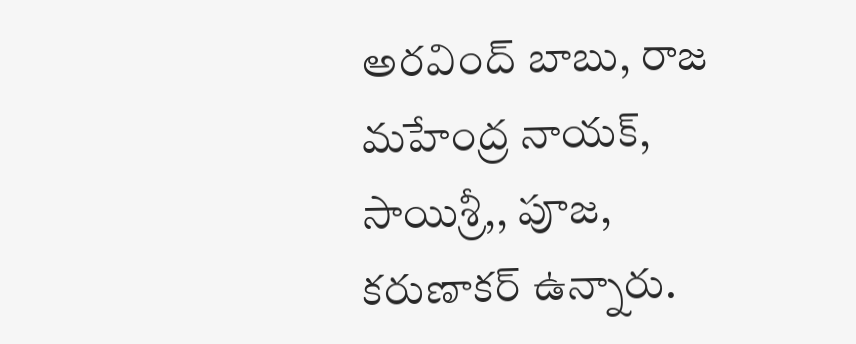అరవింద్ బాబు, రాజ మహేంద్ర నాయక్, సాయిశ్రీ,, పూజ, కరుణాకర్ ఉన్నారు.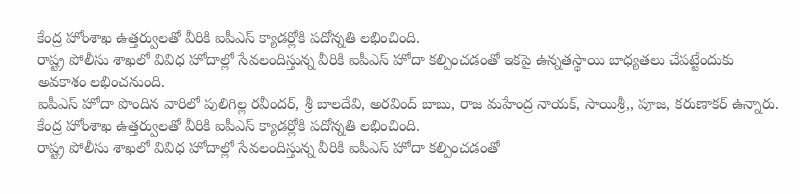కేంద్ర హోంశాఖ ఉత్తర్వులతో వీరికి ఐపీఎస్ క్యాడర్లోకి పదోన్నతి లభించింది.
రాష్ట్ర పోలీసు శాఖలో వివిధ హోదాల్లో సేవలందిస్తున్న వీరికి ఐపీఎస్ హోదా కల్పించడంతో ఇకపై ఉన్నతస్థాయి బాధ్యతలు చేపట్టేందుకు అవకాశం లభించనుంది.
ఐపీఎస్ హోదా పొందిన వారిలో పులిగిల్ల రవీందర్, శ్రీ బాలదేవి, అరవింద్ బాబు, రాజ మహేంద్ర నాయక్, సాయిశ్రీ,, పూజ, కరుణాకర్ ఉన్నారు. కేంద్ర హోంశాఖ ఉత్తర్వులతో వీరికి ఐపీఎస్ క్యాడర్లోకి పదోన్నతి లభించింది.
రాష్ట్ర పోలీసు శాఖలో వివిధ హోదాల్లో సేవలందిస్తున్న వీరికి ఐపీఎస్ హోదా కల్పించడంతో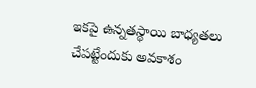ఇకపై ఉన్నతస్థాయి బాధ్యతలు చేపట్టేందుకు అవకాశం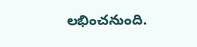లభించనుంది.